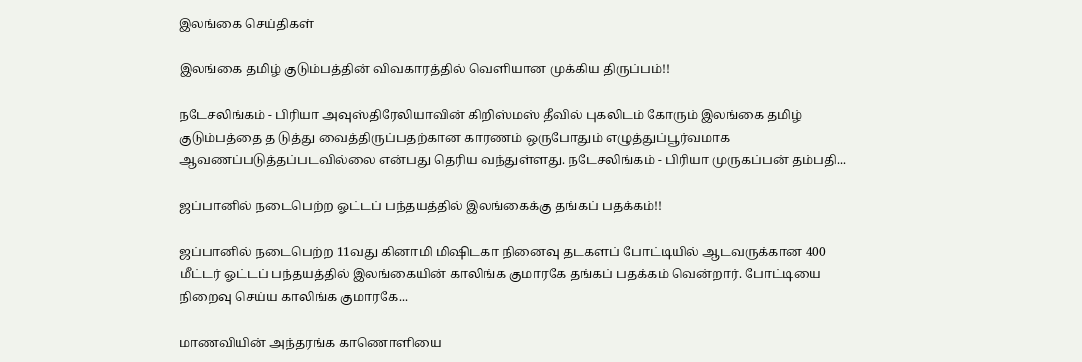இலங்கை செய்திகள்

இலங்கை தமிழ் குடும்பத்தின் விவகாரத்தில் வெளியான முக்கிய திருப்பம்!!

நடேசலிங்கம் - பிரியா அவுஸ்திரேலியாவின் கிறிஸ்மஸ் தீவில் புகலிடம் கோரும் இலங்கை தமிழ் குடும்பத்தை த டுத்து வைத்திருப்பதற்கான காரணம் ஒருபோதும் எழுத்துப்பூர்வமாக ஆவணப்படுத்தப்படவில்லை என்பது தெரிய வந்துள்ளது. நடேசலிங்கம் - பிரியா முருகப்பன் தம்பதி...

ஜப்பானில் நடைபெற்ற ஓட்டப் பந்தயத்தில் இலங்கைக்கு தங்கப் பதக்கம்!!

ஜப்பானில் நடைபெற்ற 11வது கினாமி மிஷிடகா நினைவு தடகளப் போட்டியில் ஆடவருக்கான 400 மீட்டர் ஓட்டப் பந்தயத்தில் இலங்கையின் காலிங்க குமாரகே தங்கப் பதக்கம் வென்றார். போட்டியை நிறைவு செய்ய காலிங்க குமாரகே...

மாணவியின் அந்தரங்க காணொளியை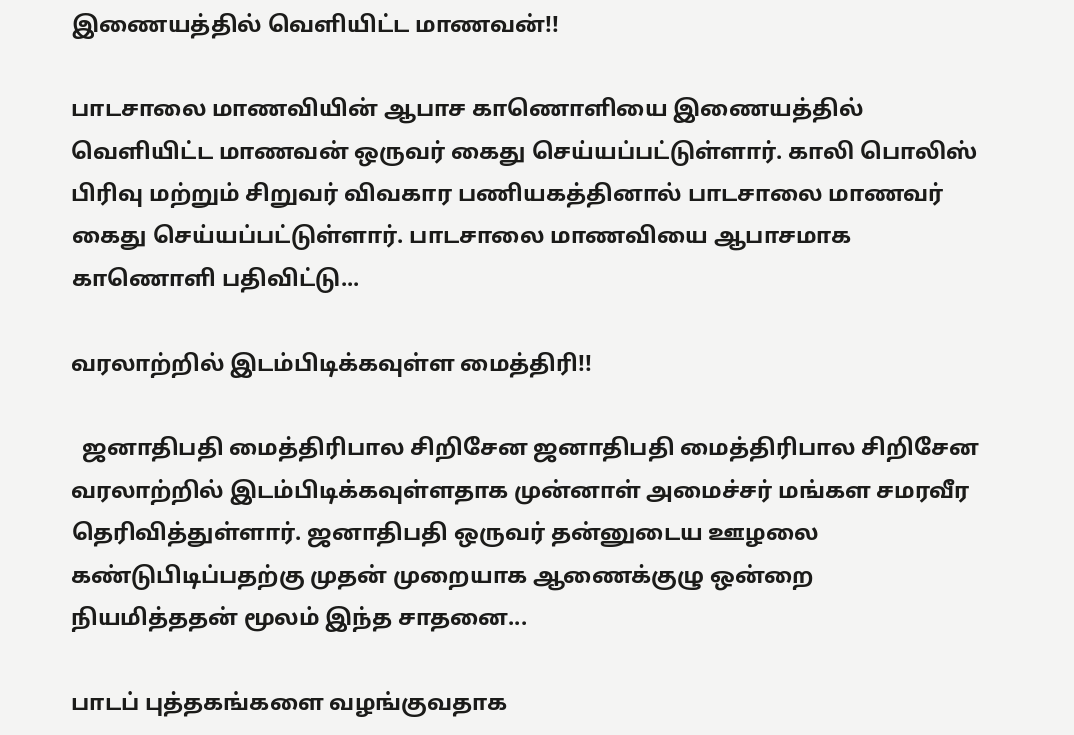இணையத்தில் வெளியிட்ட மாணவன்!!

பாடசாலை மாணவியின் ஆபாச காணொளியை இணையத்தில் வெளியிட்ட மாணவன் ஒருவர் கைது செய்யப்பட்டுள்ளார். காலி பொலிஸ் பிரிவு மற்றும் சிறுவர் விவகார பணியகத்தினால் பாடசாலை மாணவர் கைது செய்யப்பட்டுள்ளார். பாடசாலை மாணவியை ஆபாசமாக காணொளி பதிவிட்டு...

வரலாற்றில் இடம்பிடிக்கவுள்ள மைத்திரி!!

  ஜனாதிபதி மைத்திரிபால சிறிசேன ஜனாதிபதி மைத்திரிபால சிறிசேன வரலாற்றில் இடம்பிடிக்கவுள்ளதாக முன்னாள் அமைச்சர் மங்கள சமரவீர தெரிவித்துள்ளார். ஜனாதிபதி ஒருவர் தன்னுடைய ஊழலை கண்டுபிடிப்பதற்கு முதன் முறையாக ஆணைக்குழு ஒன்றை நியமித்ததன் மூலம் இந்த சாதனை...

பாடப் புத்தகங்களை வழங்குவதாக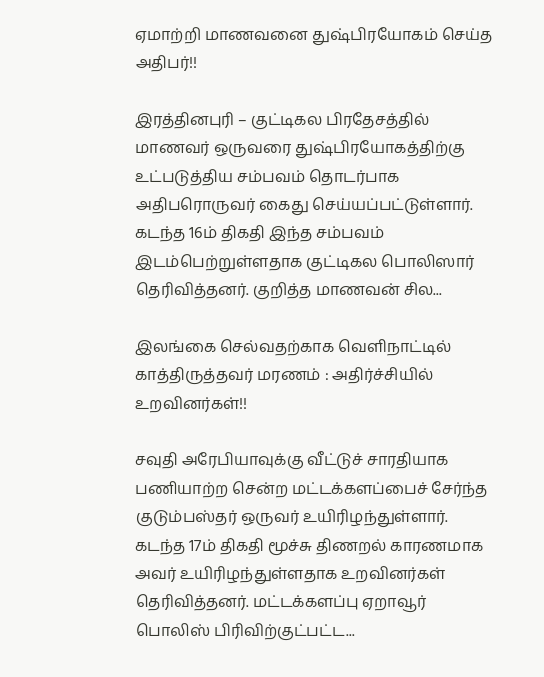ஏமாற்றி மாணவனை துஷ்பிரயோகம் செய்த அதிபர்!!

இரத்தினபுரி – குட்டிகல பிரதேசத்தில் மாணவர் ஒருவரை துஷ்பிரயோகத்திற்கு உட்படுத்திய சம்பவம் தொடர்பாக அதிபரொருவர் கைது செய்யப்பட்டுள்ளார்.  கடந்த 16ம் திகதி இந்த சம்பவம் இடம்பெற்றுள்ளதாக குட்டிகல பொலிஸார் தெரிவித்தனர். குறித்த மாணவன் சில...

இலங்கை செல்வதற்காக வெளிநாட்டில் காத்திருத்தவர் மரணம் : அதிர்ச்சியில் உறவினர்கள்!!

சவுதி அரேபியாவுக்கு வீட்டுச் சாரதியாக பணியாற்ற சென்ற மட்டக்களப்பைச் சேர்ந்த குடும்பஸ்தர் ஒருவர் உயிரிழந்துள்ளார். கடந்த 17ம் திகதி மூச்சு திணறல் காரணமாக அவர் உயிரிழந்துள்ளதாக உறவினர்கள் தெரிவித்தனர். மட்டக்களப்பு ஏறாவூர் பொலிஸ் பிரிவிற்குட்பட்ட...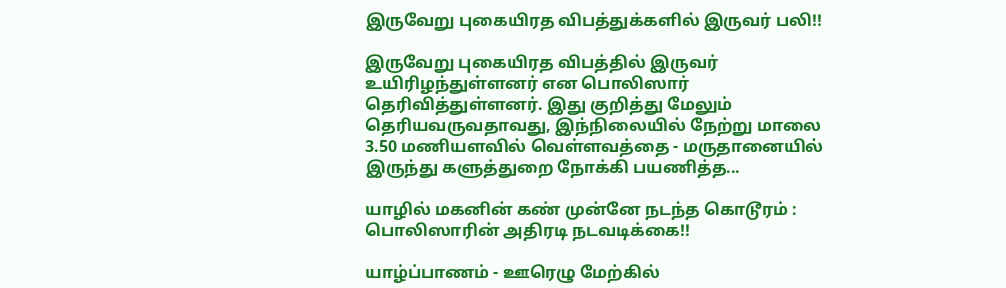இருவேறு புகையிரத விபத்துக்களில் இருவர் பலி!!

இருவேறு புகையிரத விபத்தில் இருவர் உயிரிழந்துள்ளனர் என பொலிஸார் தெரிவித்துள்ளனர். இது குறித்து மேலும் தெரியவருவதாவது, இந்நிலையில் நேற்று மாலை 3.50 மணியளவில் வெள்ளவத்தை - மருதானையில் இருந்து களுத்துறை நோக்கி பயணித்த...

யாழில் மகனின் கண் முன்னே நடந்த கொடூரம் : பொலிஸாரின் அதிரடி நடவடிக்கை!!

யாழ்ப்பாணம் - ஊரெழு மேற்கில்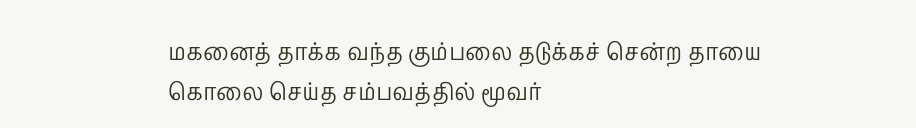மகனைத் தாக்க வந்த கும்பலை தடுக்கச் சென்ற தாயை கொலை செய்த சம்பவத்தில் மூவர்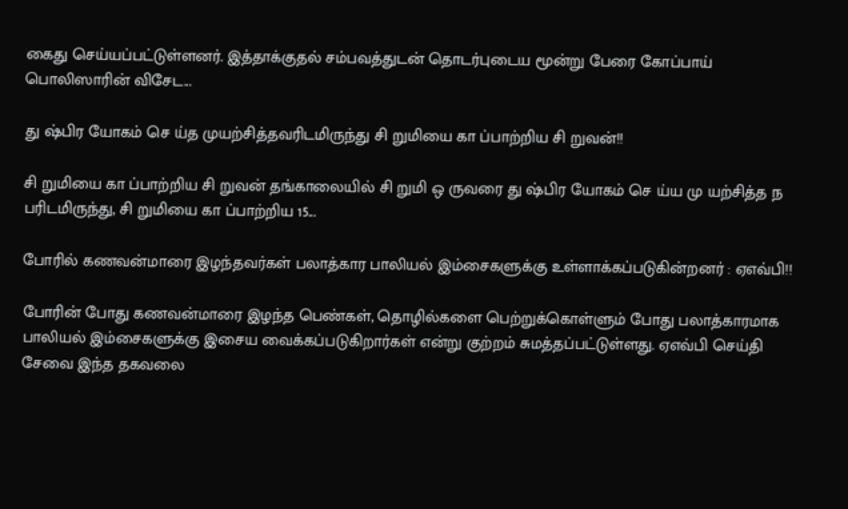கைது செய்யப்பட்டுள்ளனர். இத்தாக்குதல் சம்பவத்துடன் தொடர்புடைய மூன்று பேரை கோப்பாய் பொலிஸாரின் விசேட...

து ஷ்பிர யோகம் செ ய்த முயற்சித்தவரிடமிருந்து சி றுமியை கா ப்பாற்றிய சி றுவன்!!

சி றுமியை கா ப்பாற்றிய சி றுவன் தங்காலையில் சி றுமி ஒ ருவரை து ஷ்பிர யோகம் செ ய்ய மு யற்சித்த ந பரிடமிருந்து, சி றுமியை கா ப்பாற்றிய 15...

போரில் கணவன்மாரை இழந்தவர்கள் பலாத்கார பாலியல் இம்சைகளுக்கு உள்ளாக்கப்படுகின்றனர் : ஏஎவ்பி!!

போரின் போது கணவன்மாரை இழந்த பெண்கள், தொழில்களை பெற்றுக்கொள்ளும் போது பலாத்காரமாக பாலியல் இம்சைகளுக்கு இசைய வைக்கப்படுகிறார்கள் என்று குற்றம் சுமத்தப்பட்டுள்ளது. ஏஎவ்பி செய்தி சேவை இந்த தகவலை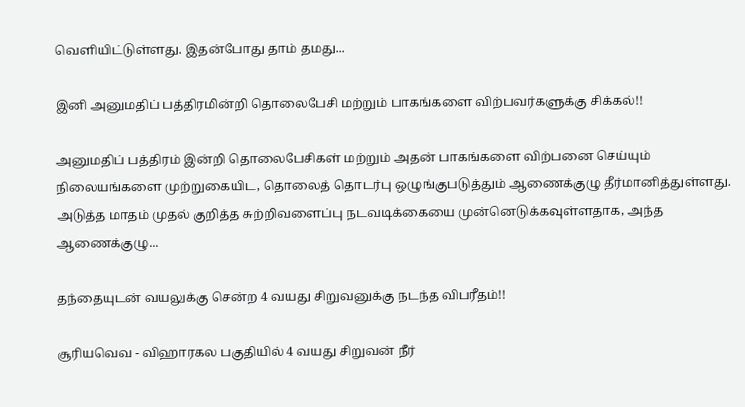வெளியிட்டுள்ளது. இதன்போது தாம் தமது...

இனி அனுமதிப் பத்திரமின்றி தொலைபேசி மற்றும் பாகங்களை விற்பவர்களுக்கு சிக்கல்!!

அனுமதிப் பத்திரம் இன்றி தொலைபேசிகள் மற்றும் அதன் பாகங்களை விற்பனை செய்யும் நிலையங்களை முற்றுகையிட, தொலைத் தொடர்பு ஒழுங்குபடுத்தும் ஆணைக்குழு தீர்மானித்துள்ளது. அடுத்த மாதம் முதல் குறித்த சுற்றிவளைப்பு நடவடிக்கையை முன்னெடுக்கவுள்ளதாக, அந்த ஆணைக்குழு...

தந்தையுடன் வயலுக்கு சென்ற 4 வயது சிறுவனுக்கு நடந்த விபரீதம்!!

சூரியவெவ - விஹாரகல பகுதியில் 4 வயது சிறுவன் நீர்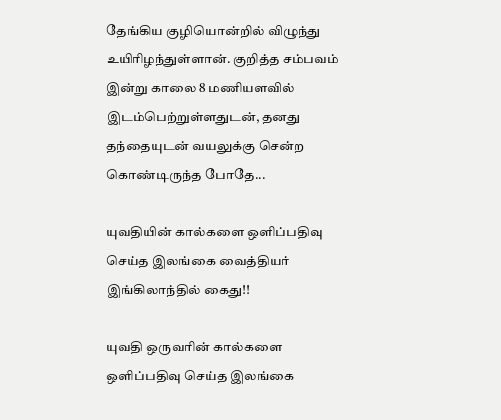தேங்கிய குழியொன்றில் விழுந்து உயிரிழந்துள்ளான். குறித்த சம்பவம் இன்று காலை 8 மணியளவில் இடம்பெற்றுள்ளதுடன், தனது தந்தையுடன் வயலுக்கு சென்ற கொண்டிருந்த போதே...

யுவதியின் கால்களை ஒளிப்பதிவு செய்த இலங்கை வைத்தியர் இங்கிலாந்தில் கைது!!

யுவதி ஒருவரின் கால்களை ஒளிப்பதிவு செய்த இலங்கை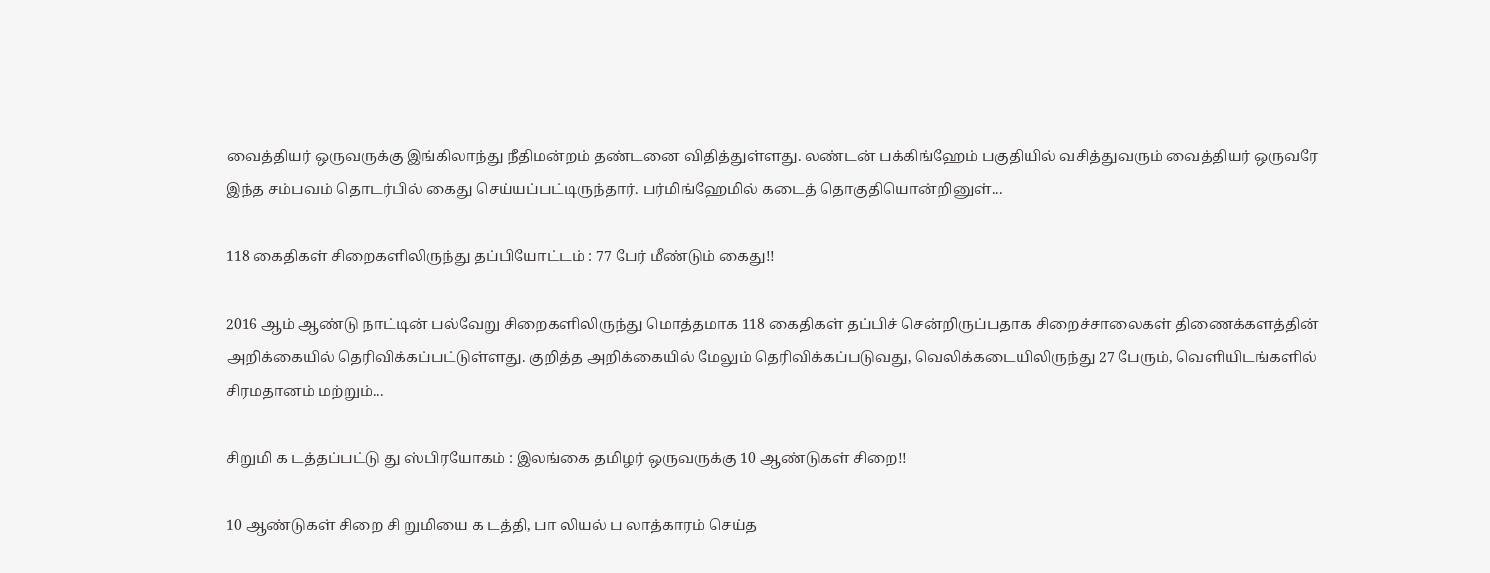வைத்தியர் ஒருவருக்கு இங்கிலாந்து நீதிமன்றம் தண்டனை விதித்துள்ளது. லண்டன் பக்கிங்ஹேம் பகுதியில் வசித்துவரும் வைத்தியர் ஒருவரே இந்த சம்பவம் தொடர்பில் கைது செய்யப்பட்டிருந்தார். பர்மிங்ஹேமில் கடைத் தொகுதியொன்றினுள்...

118 கைதிகள் சிறைகளிலிருந்து தப்பியோட்டம் : 77 பேர் மீண்டும் கைது!!

2016 ஆம் ஆண்டு நாட்டின் பல்வேறு சிறைகளிலிருந்து மொத்தமாக 118 கைதிகள் தப்பிச் சென்றிருப்பதாக சிறைச்சாலைகள் திணைக்களத்தின் அறிக்கையில் தெரிவிக்கப்பட்டுள்ளது. குறித்த அறிக்கையில் மேலும் தெரிவிக்கப்படுவது, வெலிக்கடையிலிருந்து 27 பேரும், வெளியிடங்களில் சிரமதானம் மற்றும்...

சிறுமி க டத்தப்பட்டு து ஸ்பிரயோகம் : இலங்கை தமிழர் ஒருவருக்கு 10 ஆண்டுகள் சிறை!!

10 ஆண்டுகள் சிறை சி றுமியை க டத்தி, பா லியல் ப லாத்காரம் செய்த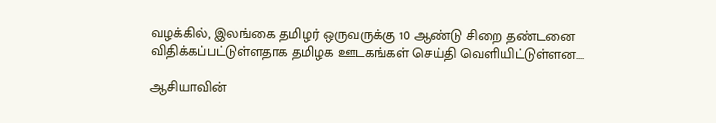வழக்கில், இலங்கை தமிழர் ஒருவருக்கு 10 ஆண்டு சிறை தண்டனை விதிக்கப்பட்டுள்ளதாக தமிழக ஊடகங்கள் செய்தி வெளியிட்டுள்ளன....

ஆசியாவின்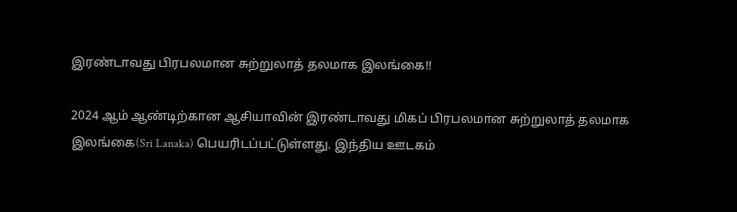இரண்டாவது பிரபலமான சுற்றுலாத் தலமாக இலங்கை!!

2024 ஆம் ஆண்டிற்கான ஆசியாவின் இரண்டாவது மிகப் பிரபலமான சுற்றுலாத் தலமாக இலங்கை(Sri Lanaka) பெயரிடப்பட்டுள்ளது. இந்திய ஊடகம்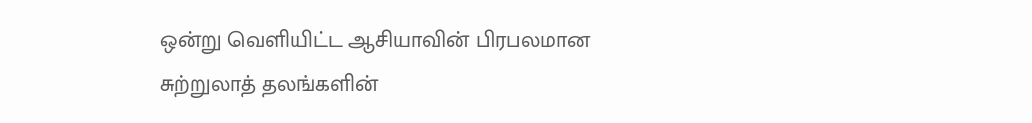ஒன்று வெளியிட்ட ஆசியாவின் பிரபலமான சுற்றுலாத் தலங்களின்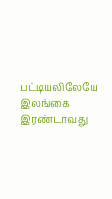பட்டியலிலேயே இலங்கை இரண்டாவது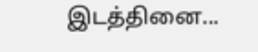இடத்தினை...